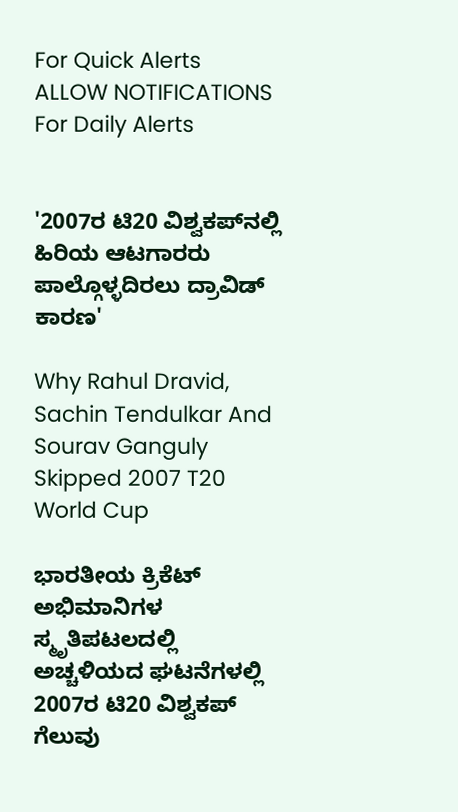For Quick Alerts
ALLOW NOTIFICATIONS
For Daily Alerts


'2007ರ ಟಿ20 ವಿಶ್ವಕಪ್‌ನಲ್ಲಿ ಹಿರಿಯ ಆಟಗಾರರು ಪಾಲ್ಗೊಳ್ಳದಿರಲು ದ್ರಾವಿಡ್ ಕಾರಣ'

Why Rahul Dravid, Sachin Tendulkar And Sourav Ganguly Skipped 2007 T20 World Cup

ಭಾರತೀಯ ಕ್ರಿಕೆಟ್‌ ಅಭಿಮಾನಿಗಳ ಸ್ಮೃತಿಪಟಲದಲ್ಲಿ ಅಚ್ಚಳಿಯದ ಘಟನೆಗಳಲ್ಲಿ 2007ರ ಟಿ20 ವಿಶ್ವಕಪ್ ಗೆಲುವು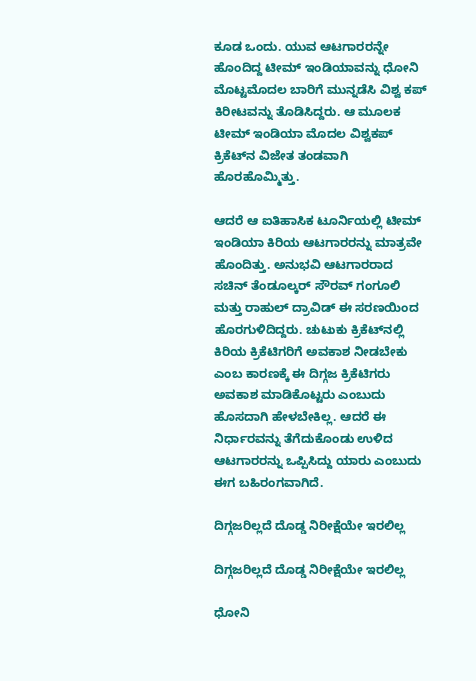ಕೂಡ ಒಂದು. ಯುವ ಆಟಗಾರರನ್ನೇ ಹೊಂದಿದ್ದ ಟೀಮ್ ಇಂಡಿಯಾವನ್ನು ಧೋನಿ ಮೊಟ್ಟಮೊದಲ ಬಾರಿಗೆ ಮುನ್ನಡೆಸಿ ವಿಶ್ವ ಕಪ್ ಕಿರೀಟವನ್ನು ತೊಡಿಸಿದ್ದರು. ಆ ಮೂಲಕ ಟೀಮ್ ಇಂಡಿಯಾ ಮೊದಲ ವಿಶ್ವಕಪ್ ಕ್ರಿಕೆಟ್‌ನ ವಿಜೇತ ತಂಡವಾಗಿ ಹೊರಹೊಮ್ಮಿತ್ತು.

ಆದರೆ ಆ ಐತಿಹಾಸಿಕ ಟೂರ್ನಿಯಲ್ಲಿ ಟೀಮ್ ಇಂಡಿಯಾ ಕಿರಿಯ ಆಟಗಾರರನ್ನು ಮಾತ್ರವೇ ಹೊಂದಿತ್ತು. ಅನುಭವಿ ಆಟಗಾರರಾದ ಸಚಿನ್ ತೆಂಡೂಲ್ಕರ್ ಸೌರವ್ ಗಂಗೂಲಿ ಮತ್ತು ರಾಹುಲ್ ದ್ರಾವಿಡ್ ಈ ಸರಣಯಿಂದ ಹೊರಗುಳಿದಿದ್ದರು. ಚುಟುಕು ಕ್ರಿಕೆಟ್‌ನಲ್ಲಿ ಕಿರಿಯ ಕ್ರಿಕೆಟಿಗರಿಗೆ ಅವಕಾಶ ನೀಡಬೇಕು ಎಂಬ ಕಾರಣಕ್ಕೆ ಈ ದಿಗ್ಗಜ ಕ್ರಿಕೆಟಿಗರು ಅವಕಾಶ ಮಾಡಿಕೊಟ್ಟರು ಎಂಬುದು ಹೊಸದಾಗಿ ಹೇಳಬೇಕಿಲ್ಲ. ಆದರೆ ಈ ನಿರ್ಧಾರವನ್ನು ತೆಗೆದುಕೊಂಡು ಉಳಿದ ಆಟಗಾರರನ್ನು ಒಪ್ಪಿಸಿದ್ದು ಯಾರು ಎಂಬುದು ಈಗ ಬಹಿರಂಗವಾಗಿದೆ.

ದಿಗ್ಗಜರಿಲ್ಲದೆ ದೊಡ್ಡ ನಿರೀಕ್ಷೆಯೇ ಇರಲಿಲ್ಲ

ದಿಗ್ಗಜರಿಲ್ಲದೆ ದೊಡ್ಡ ನಿರೀಕ್ಷೆಯೇ ಇರಲಿಲ್ಲ

ಧೋನಿ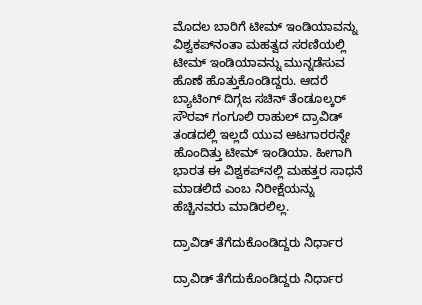ಮೊದಲ ಬಾರಿಗೆ ಟೀಮ್ ಇಂಡಿಯಾವನ್ನು ವಿಶ್ವಕಪ್‌ನಂತಾ ಮಹತ್ವದ ಸರಣಿಯಲ್ಲಿ ಟೀಮ್ ಇಂಡಿಯಾವನ್ನು ಮುನ್ನಡೆಸುವ ಹೊಣೆ ಹೊತ್ತುಕೊಂಡಿದ್ದರು. ಆದರೆ ಬ್ಯಾಟಿಂಗ್ ದಿಗ್ಗಜ ಸಚಿನ್ ತೆಂಡೂಲ್ಕರ್ ಸೌರವ್ ಗಂಗೂಲಿ ರಾಹುಲ್ ದ್ರಾವಿಡ್ ತಂಡದಲ್ಲಿ ಇಲ್ಲದೆ ಯುವ ಆಟಗಾರರನ್ನೇ ಹೊಂದಿತ್ತು ಟೀಮ್ ಇಂಡಿಯಾ. ಹೀಗಾಗಿ ಭಾರತ ಈ ವಿಶ್ವಕಪ್‌ನಲ್ಲಿ ಮಹತ್ತರ ಸಾಧನೆ ಮಾಡಲಿದೆ ಎಂಬ ನಿರೀಕ್ಷೆಯನ್ನು ಹೆಚ್ಚಿನವರು ಮಾಡಿರಲಿಲ್ಲ.

ದ್ರಾವಿಡ್ ತೆಗೆದುಕೊಂಡಿದ್ದರು ನಿರ್ಧಾರ

ದ್ರಾವಿಡ್ ತೆಗೆದುಕೊಂಡಿದ್ದರು ನಿರ್ಧಾರ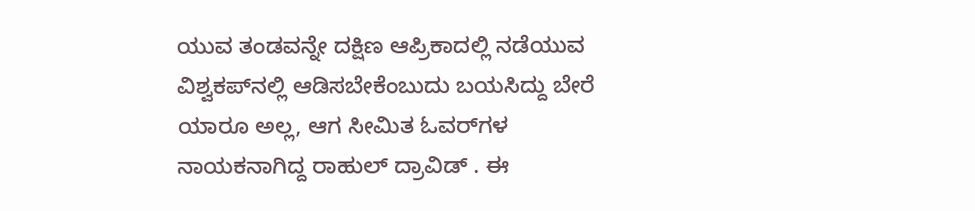ಯುವ ತಂಡವನ್ನೇ ದಕ್ಷಿಣ ಆಪ್ರಿಕಾದಲ್ಲಿ ನಡೆಯುವ ವಿಶ್ವಕಪ್‌ನಲ್ಲಿ ಆಡಿಸಬೇಕೆಂಬುದು ಬಯಸಿದ್ದು ಬೇರೆ ಯಾರೂ ಅಲ್ಲ, ಆಗ ಸೀಮಿತ ಓವರ್‌ಗಳ ನಾಯಕನಾಗಿದ್ದ ರಾಹುಲ್ ದ್ರಾವಿಡ್ . ಈ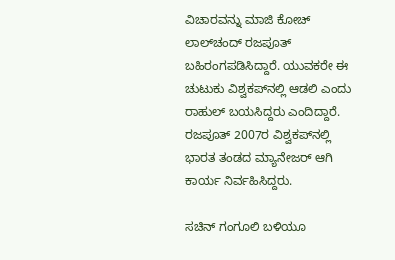ವಿಚಾರವನ್ನು ಮಾಜಿ ಕೋಚ್ ಲಾಲ್‌ಚಂದ್ ರಜಪೂತ್ ಬಹಿರಂಗಪಡಿಸಿದ್ದಾರೆ. ಯುವಕರೇ ಈ ಚುಟುಕು ವಿಶ್ವಕಪ್‌ನಲ್ಲಿ ಆಡಲಿ ಎಂದು ರಾಹುಲ್ ಬಯಸಿದ್ದರು ಎಂದಿದ್ದಾರೆ. ರಜಪೂತ್ 2007ರ ವಿಶ್ವಕಪ್‌ನಲ್ಲಿ ಭಾರತ ತಂಡದ ಮ್ಯಾನೇಜರ್ ಆಗಿ ಕಾರ್ಯ ನಿರ್ವಹಿಸಿದ್ದರು.

ಸಚಿನ್ ಗಂಗೂಲಿ ಬಳಿಯೂ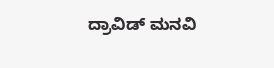ದ್ರಾವಿಡ್ ಮನವಿ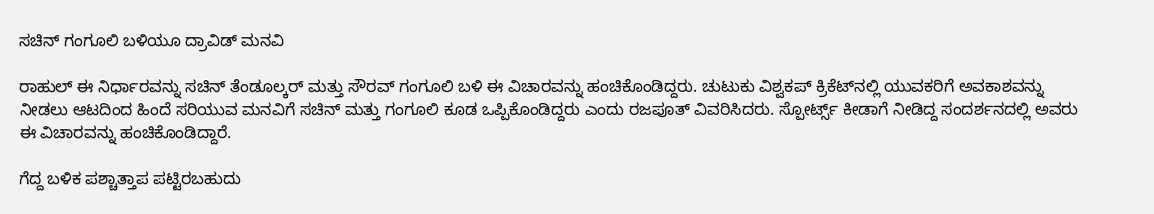ಸಚಿನ್ ಗಂಗೂಲಿ ಬಳಿಯೂ ದ್ರಾವಿಡ್ ಮನವಿ

ರಾಹುಲ್ ಈ ನಿರ್ಧಾರವನ್ನು ಸಚಿನ್ ತೆಂಡೂಲ್ಕರ್ ಮತ್ತು ಸೌರವ್ ಗಂಗೂಲಿ ಬಳಿ ಈ ವಿಚಾರವನ್ನು ಹಂಚಿಕೊಂಡಿದ್ದರು. ಚುಟುಕು ವಿಶ್ವಕಪ್ ಕ್ರಿಕೆಟ್‌ನಲ್ಲಿ ಯುವಕರಿಗೆ ಅವಕಾಶವನ್ನು ನೀಡಲು ಆಟದಿಂದ ಹಿಂದೆ ಸರಿಯುವ ಮನವಿಗೆ ಸಚಿನ್ ಮತ್ತು ಗಂಗೂಲಿ ಕೂಡ ಒಪ್ಪಿಕೊಂಡಿದ್ದರು ಎಂದು ರಜಪೂತ್ ವಿವರಿಸಿದರು. ಸ್ಪೋರ್ಟ್ಸ್ ಕೀಡಾಗೆ ನೀಡಿದ್ದ ಸಂದರ್ಶನದಲ್ಲಿ ಅವರು ಈ ವಿಚಾರವನ್ನು ಹಂಚಿಕೊಂಡಿದ್ದಾರೆ.

ಗೆದ್ದ ಬಳಿಕ ಪಶ್ಚಾತ್ತಾಪ ಪಟ್ಟಿರಬಹುದು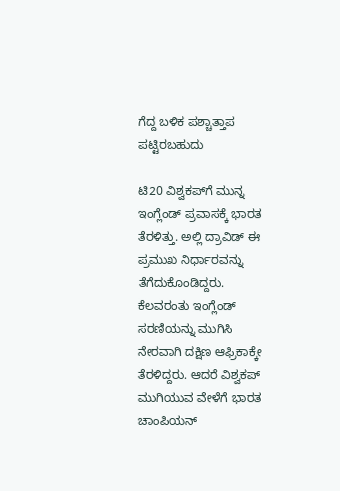ಗೆದ್ದ ಬಳಿಕ ಪಶ್ಚಾತ್ತಾಪ ಪಟ್ಟಿರಬಹುದು

ಟಿ20 ವಿಶ್ವಕಪ್‌ಗೆ ಮುನ್ನ ಇಂಗ್ಲೆಂಡ್‌ ಪ್ರವಾಸಕ್ಕೆ ಭಾರತ ತೆರಳಿತ್ತು. ಅಲ್ಲಿ ದ್ರಾವಿಡ್ ಈ ಪ್ರಮುಖ ನಿರ್ಧಾರವನ್ನು ತೆಗೆದುಕೊಂಡಿದ್ದರು. ಕೆಲವರಂತು ಇಂಗ್ಲೆಂಡ್ ಸರಣಿಯನ್ನು ಮುಗಿಸಿ ನೇರವಾಗಿ ದಕ್ಷಿಣ ಆಫ್ರಿಕಾಕ್ಕೇ ತೆರಳಿದ್ದರು. ಆದರೆ ವಿಶ್ವಕಪ್ ಮುಗಿಯುವ ವೇಳೆಗೆ ಭಾರತ ಚಾಂಪಿಯನ್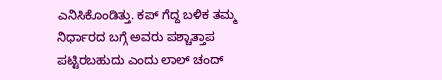ಎನಿಸಿಕೊಂಡಿತ್ತು. ಕಪ್ ಗೆದ್ದ ಬಳಿಕ ತಮ್ಮ ನಿರ್ಧಾರದ ಬಗ್ಗೆ ಅವರು ಪಶ್ಚಾತ್ತಾಪ ಪಟ್ಟಿರಬಹುದು ಎಂದು ಲಾಲ್ ಚಂದ್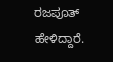ರಜಪೂತ್ ಹೇಳಿದ್ದಾರೆ.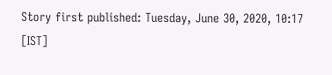Story first published: Tuesday, June 30, 2020, 10:17 [IST]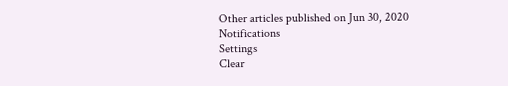Other articles published on Jun 30, 2020
Notifications
Settings
Clear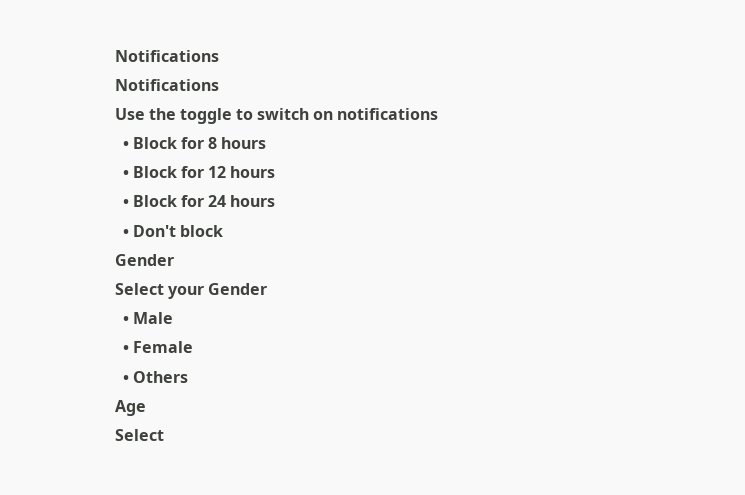Notifications
Notifications
Use the toggle to switch on notifications
  • Block for 8 hours
  • Block for 12 hours
  • Block for 24 hours
  • Don't block
Gender
Select your Gender
  • Male
  • Female
  • Others
Age
Select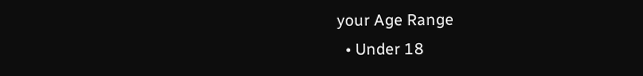your Age Range
  • Under 18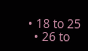• 18 to 25
  • 26 to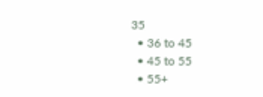35
  • 36 to 45
  • 45 to 55
  • 55+